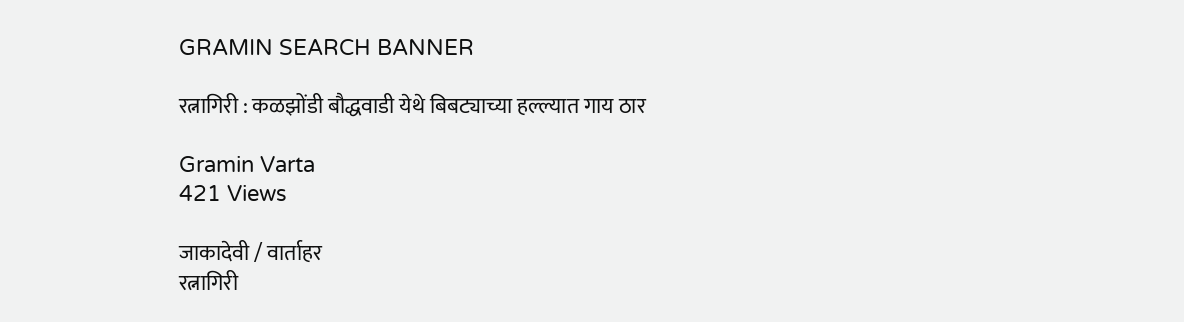GRAMIN SEARCH BANNER

रत्नागिरी : कळझोंडी बौद्धवाडी येथे बिबट्याच्या हल्ल्यात गाय ठार

Gramin Varta
421 Views

जाकादेवी / वार्ताहर
रत्नागिरी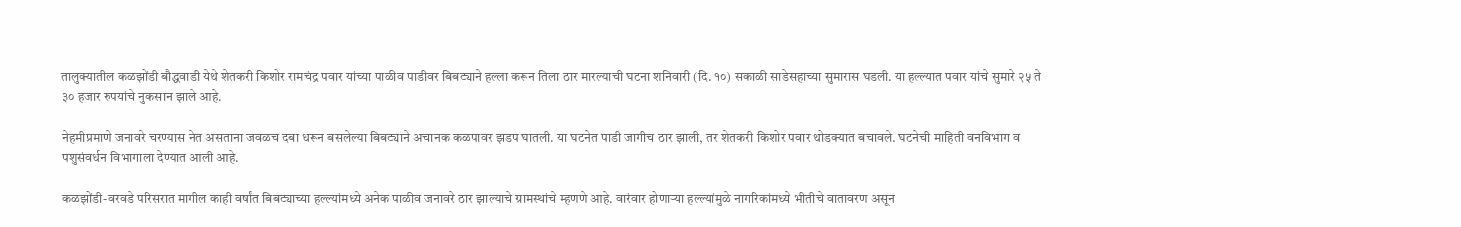तालुक्यातील कळझोंडी बौद्धवाडी येथे शेतकरी किशोर रामचंद्र पवार यांच्या पाळीव पाडीवर बिबट्याने हल्ला करून तिला ठार मारल्याची घटना शनिवारी (दि. १०) सकाळी साडेसहाच्या सुमारास घडली. या हल्ल्यात पवार यांचे सुमारे २५ ते ३० हजार रुपयांचे नुकसान झाले आहे.

नेहमीप्रमाणे जनावरे चरण्यास नेत असताना जवळच दबा धरून बसलेल्या बिबट्याने अचानक कळपावर झडप घातली. या घटनेत पाडी जागीच ठार झाली, तर शेतकरी किशोर पवार थोडक्यात बचावले. घटनेची माहिती वनविभाग व पशुसंवर्धन विभागाला देण्यात आली आहे.

कळझोंडी-वरवडे परिसरात मागील काही वर्षांत बिबट्याच्या हल्ल्यांमध्ये अनेक पाळीव जनावरे ठार झाल्याचे ग्रामस्थांचे म्हणणे आहे. वारंवार होणाऱ्या हल्ल्यांमुळे नागरिकांमध्ये भीतीचे वातावरण असून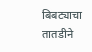बिबट्याचा तातडीने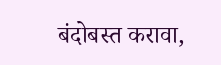बंदोबस्त करावा,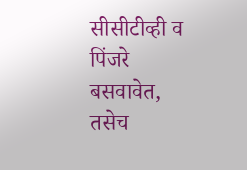सीसीटीव्ही व पिंजरे बसवावेत, तसेच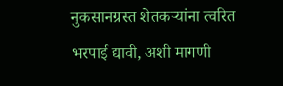नुकसानग्रस्त शेतकऱ्यांना त्वरित भरपाई द्यावी, अशी मागणी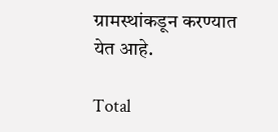ग्रामस्थांकडून करण्यात येत आहे.

Total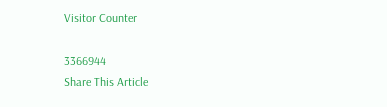Visitor Counter

3366944
Share This Article